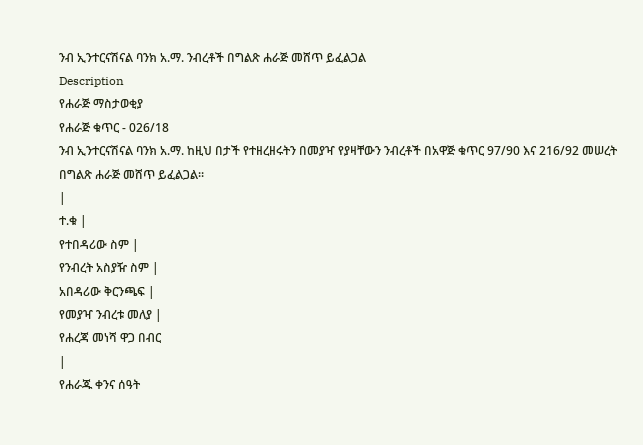ንብ ኢንተርናሽናል ባንክ አ.ማ. ንብረቶች በግልጽ ሐራጅ መሸጥ ይፈልጋል
Description
የሐራጅ ማስታወቂያ
የሐራጅ ቁጥር - 026/18
ንብ ኢንተርናሽናል ባንክ አ.ማ. ከዚህ በታች የተዘረዘሩትን በመያዣ የያዛቸውን ንብረቶች በአዋጅ ቁጥር 97/90 እና 216/92 መሠረት በግልጽ ሐራጅ መሸጥ ይፈልጋል።
|
ተ.ቁ |
የተበዳሪው ስም |
የንብረት አስያዥ ስም |
አበዳሪው ቅርንጫፍ |
የመያዣ ንብረቱ መለያ |
የሐረጃ መነሻ ዋጋ በብር
|
የሐራጁ ቀንና ሰዓት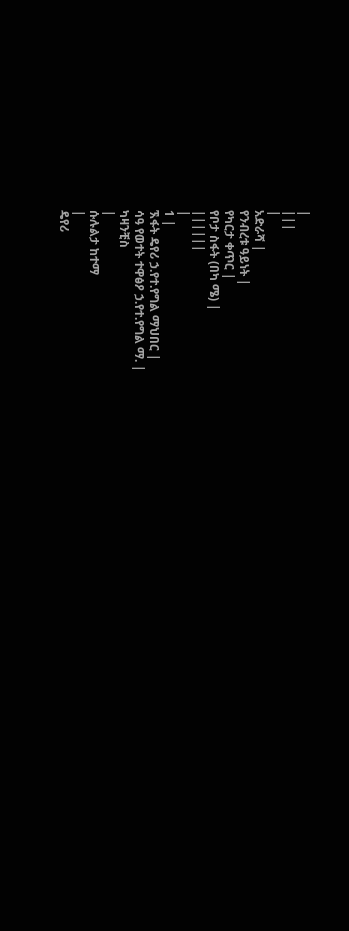|
|||
|
አድራሻ |
የንብረቱ ዓይነት |
የካርታ ቀጥር |
የቦታ ስፋት (በካ ሜ) |
||||||
|
1 |
ኧፋት ዴየሪ ኃ.የተ.የግል ማህበር |
ሳዓ የወተት ተዋፅዖ ኃ.የተ.የግል ማ. |
ካዛንቺስ
|
ሱሉልታ ከተማ
|
ዴየሪ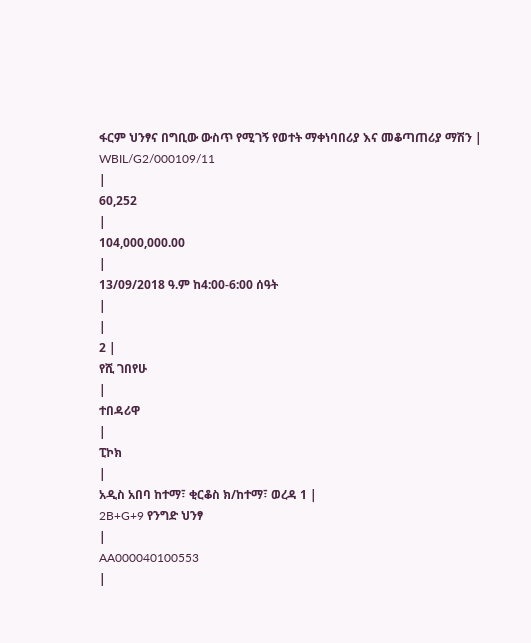ፋርም ህንፃና በግቢው ውስጥ የሚገኝ የወተት ማቀነባበሪያ እና መቆጣጠሪያ ማሽን |
WBIL/G2/000109/11
|
60,252
|
104,000,000.00
|
13/09/2018 ዓ.ም ከ4:00-6:00 ሰዓት
|
|
2 |
የሺ ገበየሁ
|
ተበዳሪዋ
|
ፒኮክ
|
አዲስ አበባ ከተማ፣ ቂርቆስ ክ/ከተማ፣ ወረዳ 1 |
2B+G+9 የንግድ ህንፃ
|
AA000040100553
|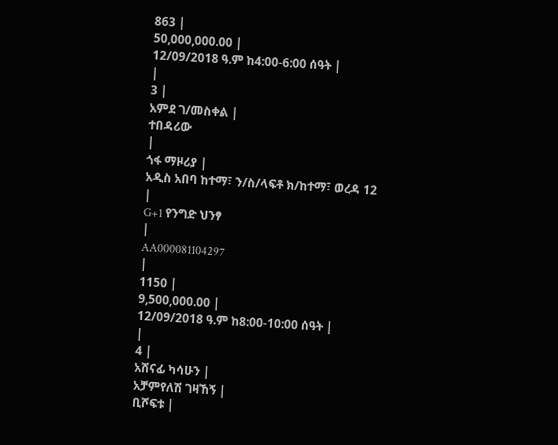863 |
50,000,000.00 |
12/09/2018 ዓ.ም ከ4:00-6:00 ሰዓት |
|
3 |
አምደ ገ/መስቀል |
ተበዳሪው
|
ጎፋ ማዞሪያ |
አዲስ አበባ ከተማ፣ ን/ስ/ላፍቶ ክ/ከተማ፣ ወረዳ 12 |
G+1 የንግድ ህንፃ
|
AA000081104297
|
1150 |
9,500,000.00 |
12/09/2018 ዓ.ም ከ8:00-10:00 ሰዓት |
|
4 |
አሸናፊ ካሳሁን |
አቻምየለሽ ገዛኸኝ |
ቢሾፍቱ |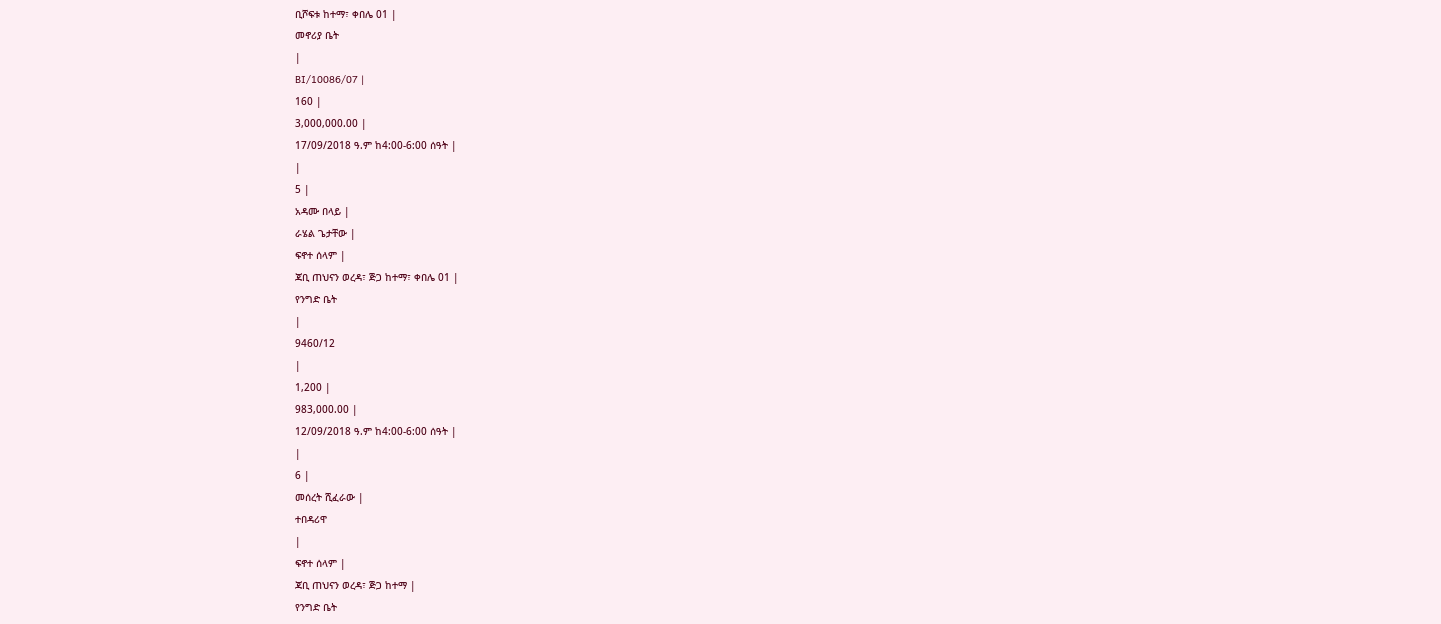ቢሾፍቱ ከተማ፣ ቀበሌ 01 |
መኖሪያ ቤት
|
BI/10086/07 |
160 |
3,000,000.00 |
17/09/2018 ዓ.ም ከ4:00-6:00 ሰዓት |
|
5 |
አዳሙ በላይ |
ራሄል ጌታቸው |
ፍኖተ ሰላም |
ጃቢ ጠህናን ወረዳ፣ ጅጋ ከተማ፣ ቀበሌ 01 |
የንግድ ቤት
|
9460/12
|
1,200 |
983,000.00 |
12/09/2018 ዓ.ም ከ4:00-6:00 ሰዓት |
|
6 |
መሰረት ሺፈራው |
ተበዳሪዋ
|
ፍኖተ ሰላም |
ጃቢ ጠህናን ወረዳ፣ ጅጋ ከተማ |
የንግድ ቤት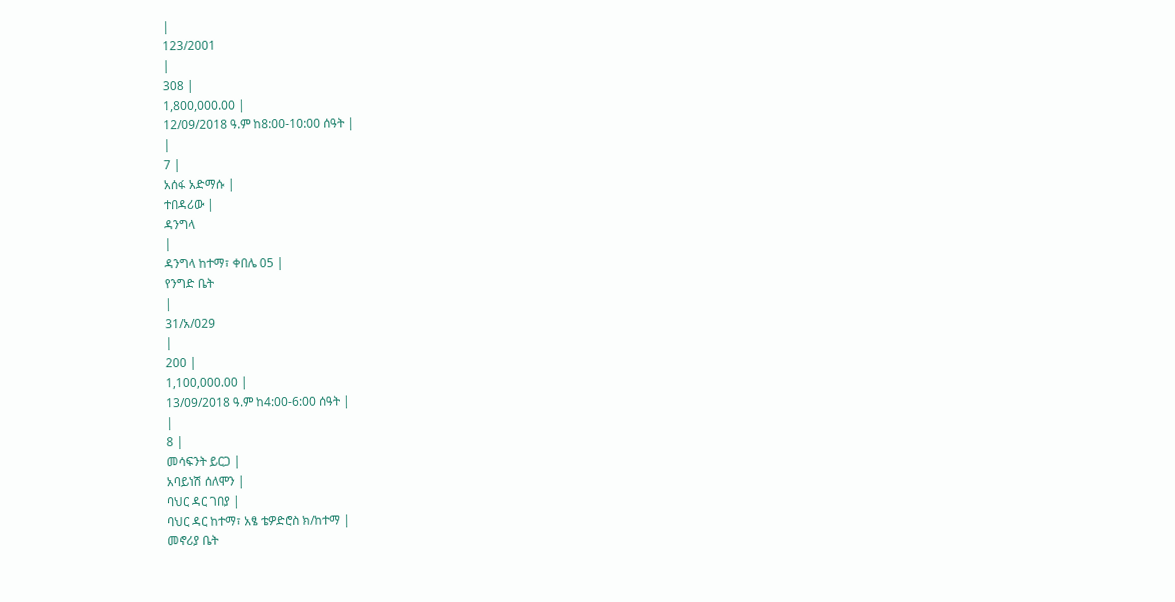|
123/2001
|
308 |
1,800,000.00 |
12/09/2018 ዓ.ም ከ8:00-10:00 ሰዓት |
|
7 |
አሰፋ አድማሱ |
ተበዳሪው |
ዳንግላ
|
ዳንግላ ከተማ፣ ቀበሌ 05 |
የንግድ ቤት
|
31/አ/029
|
200 |
1,100,000.00 |
13/09/2018 ዓ.ም ከ4:00-6:00 ሰዓት |
|
8 |
መሳፍንት ይርጋ |
አባይነሽ ሰለሞን |
ባህር ዳር ገበያ |
ባህር ዳር ከተማ፣ አፄ ቴዎድሮስ ክ/ከተማ |
መኖሪያ ቤት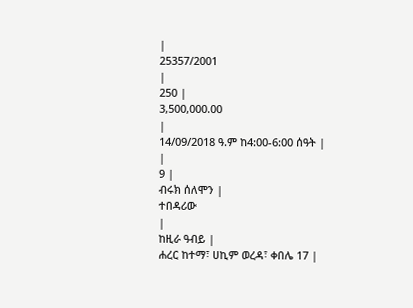|
25357/2001
|
250 |
3,500,000.00
|
14/09/2018 ዓ.ም ከ4:00-6:00 ሰዓት |
|
9 |
ብሩክ ሰለሞን |
ተበዳሪው
|
ከዚራ ዓብይ |
ሐረር ከተማ፣ ሀኪም ወረዳ፣ ቀበሌ 17 |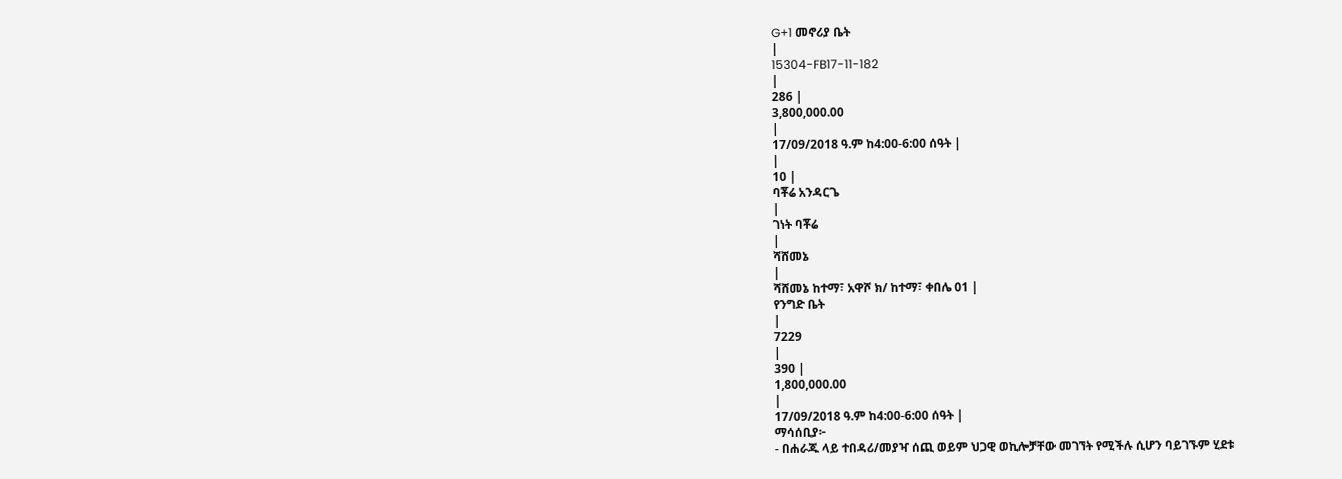G+1 መኖሪያ ቤት
|
15304-FB17-11-182
|
286 |
3,800,000.00
|
17/09/2018 ዓ.ም ከ4:00-6:00 ሰዓት |
|
10 |
ባቾሬ አንዳርጌ
|
ገነት ባቾሬ
|
ሻሸመኔ
|
ሻሸመኔ ከተማ፣ አዋሾ ክ/ ከተማ፣ ቀበሌ 01 |
የንግድ ቤት
|
7229
|
390 |
1,800,000.00
|
17/09/2018 ዓ.ም ከ4:00-6:00 ሰዓት |
ማሳሰቢያ፦
- በሐራጁ ላይ ተበዳሪ/መያዣ ሰጪ ወይም ህጋዊ ወኪሎቻቸው መገኘት የሚችሉ ሲሆን ባይገኙም ሂደቱ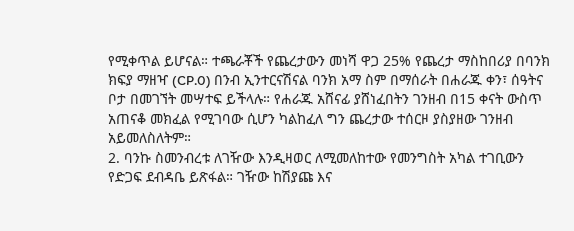የሚቀጥል ይሆናል። ተጫራቾች የጨረታውን መነሻ ዋጋ 25% የጨረታ ማስከበሪያ በባንክ ክፍያ ማዘዣ (CP.0) በንብ ኢንተርናሽናል ባንክ አማ ስም በማሰራት በሐራጁ ቀን፣ ሰዓትና ቦታ በመገኘት መሣተፍ ይችላሉ። የሐራጁ አሸናፊ ያሸነፈበትን ገንዘብ በ15 ቀናት ውስጥ አጠናቆ መክፈል የሚገባው ሲሆን ካልከፈለ ግን ጨረታው ተሰርዞ ያስያዘው ገንዘብ አይመለስለትም።
2. ባንኩ ስመንብረቱ ለገዥው እንዲዛወር ለሚመለከተው የመንግስት አካል ተገቢውን የድጋፍ ደብዳቤ ይጽፋል። ገዥው ከሽያጩ እና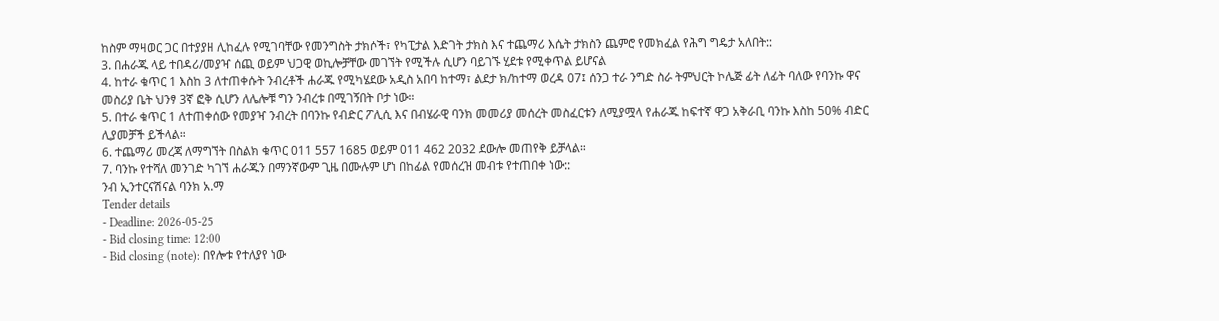ከስም ማዛወር ጋር በተያያዘ ሊከፈሉ የሚገባቸው የመንግስት ታክሶች፣ የካፒታል እድገት ታክስ እና ተጨማሪ እሴት ታክስን ጨምሮ የመክፈል የሕግ ግዴታ አለበት::
3. በሐራጁ ላይ ተበዳሪ/መያዣ ሰጪ ወይም ህጋዊ ወኪሎቻቸው መገኘት የሚችሉ ሲሆን ባይገኙ ሂደቱ የሚቀጥል ይሆናል
4. ከተራ ቁጥር 1 እስከ 3 ለተጠቀሱት ንብረቶች ሐራጁ የሚካሄደው አዲስ አበባ ከተማ፣ ልደታ ክ/ከተማ ወረዳ 07፤ ሰንጋ ተራ ንግድ ስራ ትምህርት ኮሌጅ ፊት ለፊት ባለው የባንኩ ዋና መስሪያ ቤት ህንፃ 3ኛ ፎቅ ሲሆን ለሌሎቹ ግን ንብረቱ በሚገኝበት ቦታ ነው።
5. በተራ ቁጥር 1 ለተጠቀሰው የመያዣ ንብረት በባንኩ የብድር ፖሊሲ እና በብሄራዊ ባንክ መመሪያ መሰረት መስፈርቱን ለሚያሟላ የሐራጁ ከፍተኛ ዋጋ አቅራቢ ባንኩ እስከ 50% ብድር ሊያመቻች ይችላል።
6. ተጨማሪ መረጃ ለማግኘት በስልክ ቁጥር 011 557 1685 ወይም 011 462 2032 ደውሎ መጠየቅ ይቻላል።
7. ባንኩ የተሻለ መንገድ ካገኘ ሐራጁን በማንኛውም ጊዜ በሙሉም ሆነ በከፊል የመሰረዝ መብቱ የተጠበቀ ነው::
ንብ ኢንተርናሽናል ባንክ አ.ማ
Tender details
- Deadline: 2026-05-25
- Bid closing time: 12:00
- Bid closing (note): በየሎቱ የተለያየ ነው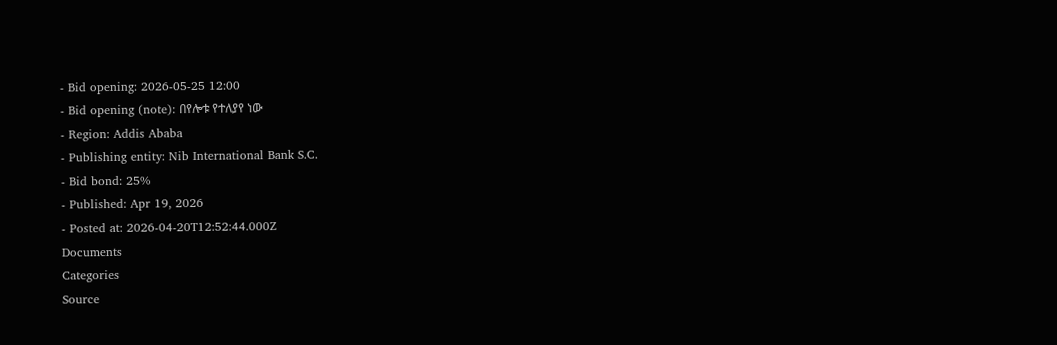- Bid opening: 2026-05-25 12:00
- Bid opening (note): በየሎቱ የተለያየ ነው
- Region: Addis Ababa
- Publishing entity: Nib International Bank S.C.
- Bid bond: 25%
- Published: Apr 19, 2026
- Posted at: 2026-04-20T12:52:44.000Z
Documents
Categories
Source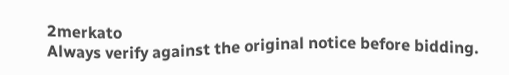2merkato
Always verify against the original notice before bidding.